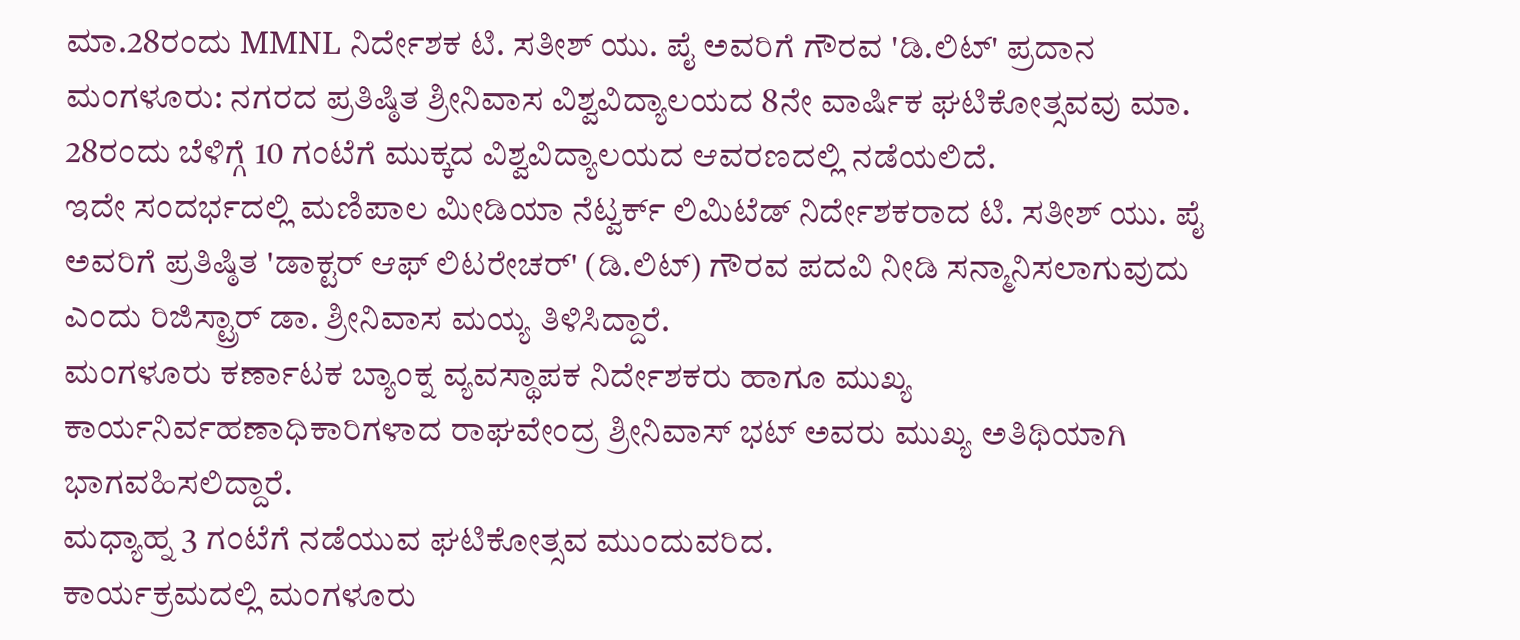ಮಾ.28ರಂದು MMNL ನಿರ್ದೇಶಕ ಟಿ. ಸತೀಶ್ ಯು. ಪೈ ಅವರಿಗೆ ಗೌರವ 'ಡಿ.ಲಿಟ್' ಪ್ರದಾನ
ಮಂಗಳೂರು: ನಗರದ ಪ್ರತಿಷ್ಠಿತ ಶ್ರೀನಿವಾಸ ವಿಶ್ವವಿದ್ಯಾಲಯದ 8ನೇ ವಾರ್ಷಿಕ ಘಟಿಕೋತ್ಸವವು ಮಾ. 28ರಂದು ಬೆಳಿಗ್ಗೆ 10 ಗಂಟೆಗೆ ಮುಕ್ಕದ ವಿಶ್ವವಿದ್ಯಾಲಯದ ಆವರಣದಲ್ಲಿ ನಡೆಯಲಿದೆ.
ಇದೇ ಸಂದರ್ಭದಲ್ಲಿ ಮಣಿಪಾಲ ಮೀಡಿಯಾ ನೆಟ್ವರ್ಕ್ ಲಿಮಿಟೆಡ್ ನಿರ್ದೇಶಕರಾದ ಟಿ. ಸತೀಶ್ ಯು. ಪೈ ಅವರಿಗೆ ಪ್ರತಿಷ್ಠಿತ 'ಡಾಕ್ಟರ್ ಆಫ್ ಲಿಟರೇಚರ್' (ಡಿ.ಲಿಟ್) ಗೌರವ ಪದವಿ ನೀಡಿ ಸನ್ಮಾನಿಸಲಾಗುವುದು ಎಂದು ರಿಜಿಸ್ಟ್ರಾರ್ ಡಾ. ಶ್ರೀನಿವಾಸ ಮಯ್ಯ ತಿಳಿಸಿದ್ದಾರೆ.
ಮಂಗಳೂರು ಕರ್ಣಾಟಕ ಬ್ಯಾಂಕ್ನ ವ್ಯವಸ್ಥಾಪಕ ನಿರ್ದೇಶಕರು ಹಾಗೂ ಮುಖ್ಯ ಕಾರ್ಯನಿರ್ವಹಣಾಧಿಕಾರಿಗಳಾದ ರಾಘವೇಂದ್ರ ಶ್ರೀನಿವಾಸ್ ಭಟ್ ಅವರು ಮುಖ್ಯ ಅತಿಥಿಯಾಗಿ ಭಾಗವಹಿಸಲಿದ್ದಾರೆ.
ಮಧ್ಯಾಹ್ನ 3 ಗಂಟೆಗೆ ನಡೆಯುವ ಘಟಿಕೋತ್ಸವ ಮುಂದುವರಿದ.
ಕಾರ್ಯಕ್ರಮದಲ್ಲಿ ಮಂಗಳೂರು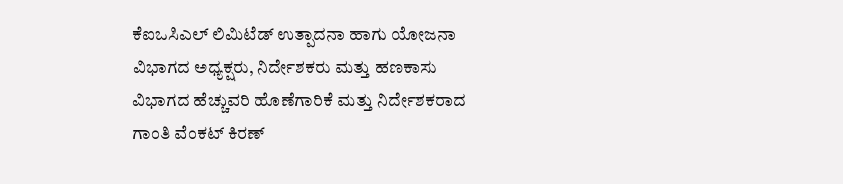ಕೆಐಒಸಿಎಲ್ ಲಿಮಿಟೆಡ್ ಉತ್ಪಾದನಾ ಹಾಗು ಯೋಜನಾ ವಿಭಾಗದ ಅಧ್ಯಕ್ಷರು, ನಿರ್ದೇಶಕರು ಮತ್ತು ಹಣಕಾಸು ವಿಭಾಗದ ಹೆಚ್ಚುವರಿ ಹೊಣೆಗಾರಿಕೆ ಮತ್ತು ನಿರ್ದೇಶಕರಾದ ಗಾಂತಿ ವೆಂಕಟ್ ಕಿರಣ್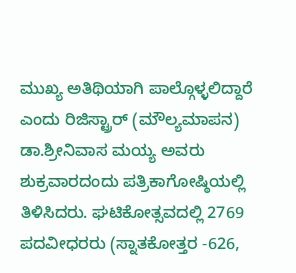ಮುಖ್ಯ ಅತಿಥಿಯಾಗಿ ಪಾಲ್ಗೊಳ್ಳಲಿದ್ದಾರೆ ಎಂದು ರಿಜಿಸ್ಟ್ರಾರ್ (ಮೌಲ್ಯಮಾಪನ) ಡಾ.ಶ್ರೀನಿವಾಸ ಮಯ್ಯ ಅವರು ಶುಕ್ರವಾರದಂದು ಪತ್ರಿಕಾಗೋಷ್ಠಿಯಲ್ಲಿ ತಿಳಿಸಿದರು. ಘಟಿಕೋತ್ಸವದಲ್ಲಿ 2769 ಪದವೀಧರರು (ಸ್ನಾತಕೋತ್ತರ -626,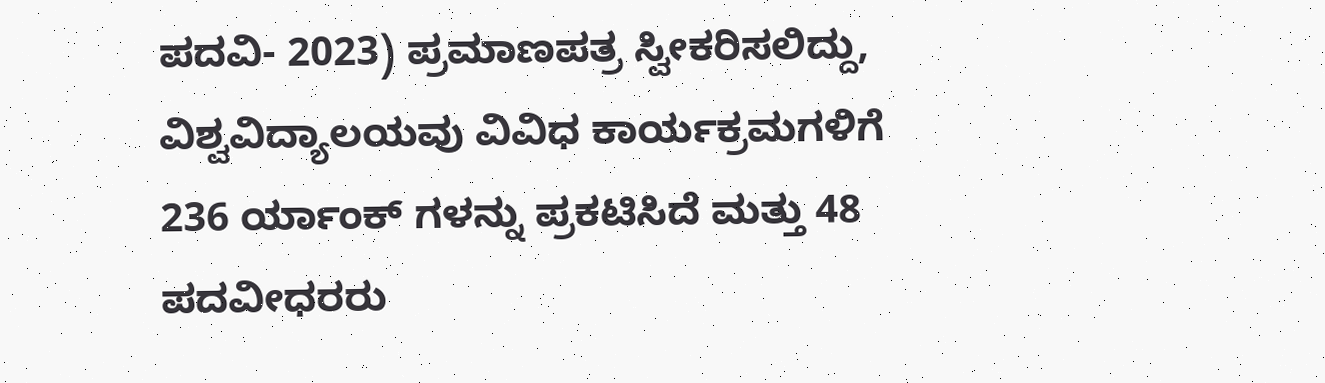ಪದವಿ- 2023) ಪ್ರಮಾಣಪತ್ರ ಸ್ವೀಕರಿಸಲಿದ್ದು, ವಿಶ್ವವಿದ್ಯಾಲಯವು ವಿವಿಧ ಕಾರ್ಯಕ್ರಮಗಳಿಗೆ 236 ರ್ಯಾಂಕ್ ಗಳನ್ನು ಪ್ರಕಟಿಸಿದೆ ಮತ್ತು 48 ಪದವೀಧರರು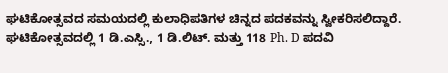ಘಟಿಕೋತ್ಸವದ ಸಮಯದಲ್ಲಿ ಕುಲಾಧಿಪತಿಗಳ ಚಿನ್ನದ ಪದಕವನ್ನು ಸ್ವೀಕರಿಸಲಿದ್ದಾರೆ. ಘಟಿಕೋತ್ಸವದಲ್ಲಿ 1 ಡಿ.ಎಸ್ಸಿ., 1 ಡಿ.ಲಿಟ್. ಮತ್ತು 118 Ph. D ಪದವಿ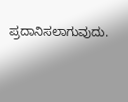ಪ್ರದಾನಿಸಲಾಗುವುದು.